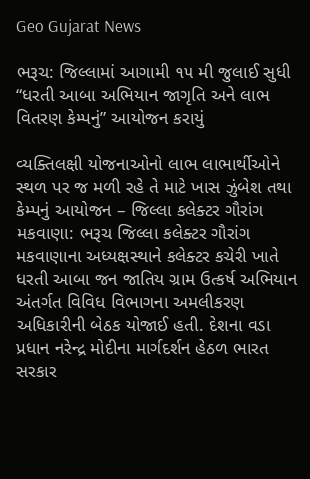Geo Gujarat News

ભરૂચ: જિલ્લામાં આગામી ૧૫ મી જુલાઈ સુધી “ધરતી આબા અભિયાન જાગૃતિ અને લાભ વિતરણ કેમ્પનું” આયોજન કરાયું

વ્યક્તિલક્ષી યોજનાઓનો લાભ લાભાર્થીઓને સ્થળ પર જ મળી રહે તે માટે ખાસ ઝુંબેશ તથા કેમ્પનું આયોજન – જિલ્લા કલેક્ટર ગૌરાંગ મકવાણા: ભરૂચ જિલ્લા કલેક્ટર ગૌરાંગ મકવાણાના અધ્યક્ષસ્થાને કલેક્ટર કચેરી ખાતે ધરતી આબા જન જાતિય ગ્રામ ઉત્કર્ષ અભિયાન અંતર્ગત વિવિધ વિભાગના અમલીકરણ અધિકારીની બેઠક યોજાઈ હતી. દેશના વડા પ્રધાન નરેન્દ્ર મોદીના માર્ગદર્શન હેઠળ ભારત સરકાર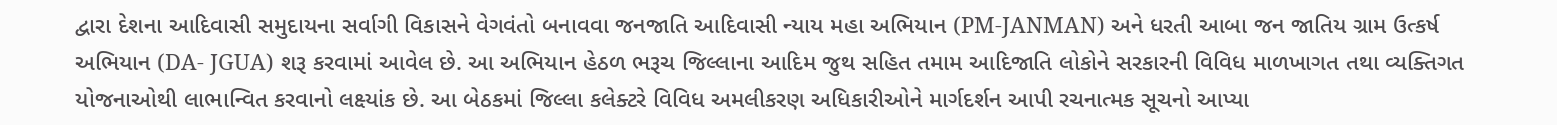દ્વારા દેશના આદિવાસી સમુદાયના સર્વાગી વિકાસને વેગવંતો બનાવવા જનજાતિ આદિવાસી ન્યાય મહા અભિયાન (PM-JANMAN) અને ધરતી આબા જન જાતિય ગ્રામ ઉત્કર્ષ અભિયાન (DA- JGUA) શરૂ કરવામાં આવેલ છે. આ અભિયાન હેઠળ ભરૂચ જિલ્લાના આદિમ જુથ સહિત તમામ આદિજાતિ લોકોને સરકારની વિવિધ માળખાગત તથા વ્યક્તિગત યોજનાઓથી લાભાન્વિત કરવાનો લક્ષ્યાંક છે. આ બેઠકમાં જિલ્લા કલેક્ટરે વિવિધ અમલીકરણ અધિકારીઓને માર્ગદર્શન આપી રચનાત્મક સૂચનો આપ્યા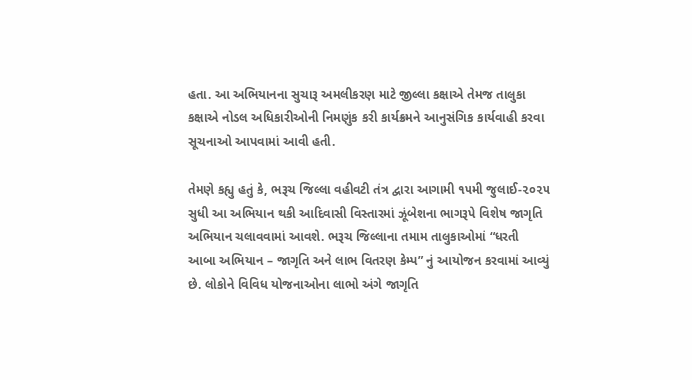હતા. આ અભિયાનના સુચારૂ અમલીકરણ માટે જીલ્લા કક્ષાએ તેમજ તાલુકા કક્ષાએ નોડલ અધિકારીઓની નિમણુંક કરી કાર્યક્રમને આનુસંગિક કાર્યવાહી કરવા સૂચનાઓ આપવામાં આવી હતી.

તેમણે કહ્યુ હતું કે, ભરૂચ જિલ્લા વહીવટી તંત્ર દ્વારા આગામી ૧૫મી જુલાઈ-૨૦૨૫ સુધી આ અભિયાન થકી આદિવાસી વિસ્તારમાં ઝૂંબેશના ભાગરૂપે વિશેષ જાગૃતિ અભિયાન ચલાવવામાં આવશે. ભરૂચ જિલ્લાના તમામ તાલુકાઓમાં “ધરતી આબા અભિયાન – જાગૃતિ અને લાભ વિતરણ કેમ્પ” નું આયોજન કરવામાં આવ્યું છે. લોકોને વિવિધ યોજનાઓના લાભો અંગે જાગૃતિ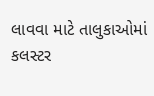લાવવા માટે તાલુકાઓમાં કલસ્ટર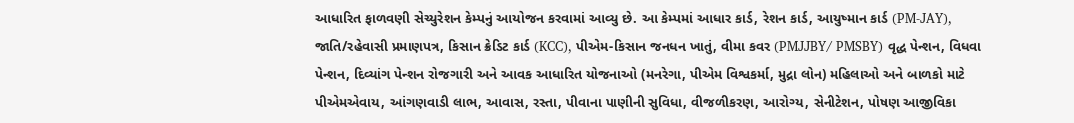આધારિત ફાળવણી સેચ્યુરેશન કેમ્પનું આયોજન કરવામાં આવ્યુ છે. આ કેમ્પમાં આધાર કાર્ડ, રેશન કાર્ડ, આયુષ્માન કાર્ડ (PM-JAY), જાતિ/રહેવાસી પ્રમાણપત્ર, કિસાન ક્રેડિટ કાર્ડ (KCC), પીએમ-કિસાન જનધન ખાતું, વીમા કવર (PMJJBY/ PMSBY) વૃદ્ધ પેન્શન, વિધવા પેન્શન, દિવ્યાંગ પેન્શન રોજગારી અને આવક આધારિત યોજનાઓ (મનરેગા, પીએમ વિશ્વકર્મા, મુદ્રા લોન) મહિલાઓ અને બાળકો માટે પીએમએવાય, આંગણવાડી લાભ, આવાસ, રસ્તા, પીવાના પાણીની સુવિધા, વીજળીકરણ, આરોગ્ય, સેનીટેશન, પોષણ આજીવિકા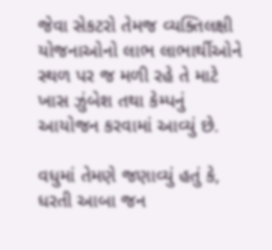જેવા સેકટરો તેમજ વ્યક્તિલક્ષી યોજનાઓનો લાભ લાભાર્થીઓને સ્થળ પર જ મળી રહે તે માટે ખાસ ઝુંબેશ તથા કેમ્પનું આયોજન કરવામાં આવ્યું છે.

વધુમાં તેમણે જણાવ્યું હતું કે, ધરતી આબા જન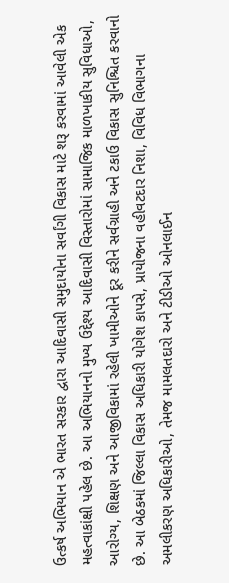ઉત્કર્ષ અભિયાન એ ભારત સરકાર દ્વારા આદિવાસી સમુદાયોના સર્વાંગી વિકાસ માટે શરૂ કરવામાં આવેલી એક મહત્વાકાંક્ષી પહેલ છે. આ અભિયાનનો મુખ્ય ઉદ્દેશ્ય આદિવાસી વિસ્તારોમાં સામાજિક માળખાકીય સુવિધાઓ, આરોગ્ય, શિક્ષણ અને આજીવિકામાં રહેલી ખામીઓને દૂર કરીને સર્વગ્રાહી અને ટકાઉ વિકાસ સુનિશ્ચિત કરવાનો છે. આ બેઠકમાં જિલ્લા વિકાસ અધિકારી યોગેશ કાપસે, પ્રાયોજના વહીવટદાર નિશા, વિવિધ વિભાગના અમલીકરણ અધિકારીઓ, તેમજ મામલતદારો અને ટીડીઓ ઓનલાઈન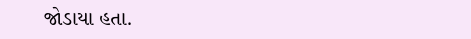જોડાયા હતા.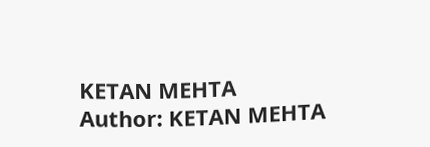KETAN MEHTA
Author: KETAN MEHTA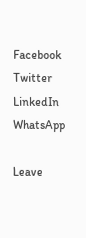Facebook
Twitter
LinkedIn
WhatsApp

Leave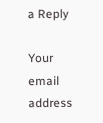a Reply

Your email address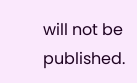will not be published.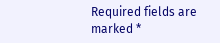Required fields are marked *